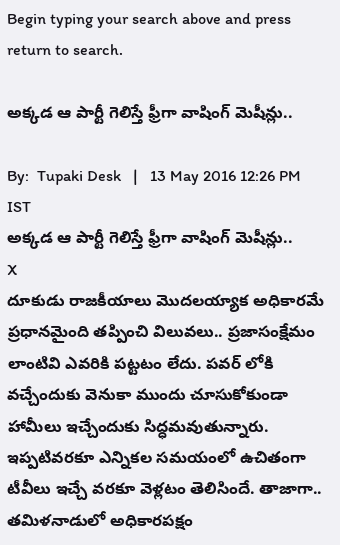Begin typing your search above and press return to search.

అక్కడ ఆ పార్టీ గెలిస్తే ఫ్రీగా వాషింగ్ మెషీన్లు..

By:  Tupaki Desk   |   13 May 2016 12:26 PM IST
అక్కడ ఆ పార్టీ గెలిస్తే ఫ్రీగా వాషింగ్ మెషీన్లు..
X
దూకుడు రాజకీయాలు మొదలయ్యాక అధికారమే ప్రధానమైంది తప్పించి విలువలు.. ప్రజాసంక్షేమం లాంటివి ఎవరికి పట్టటం లేదు. పవర్ లోకి వచ్చేందుకు వెనుకా ముందు చూసుకోకుండా హామీలు ఇచ్చేందుకు సిద్ధమవుతున్నారు. ఇప్పటివరకూ ఎన్నికల సమయంలో ఉచితంగా టీవీలు ఇచ్చే వరకూ వెళ్లటం తెలిసిందే. తాజాగా.. తమిళనాడులో అధికారపక్షం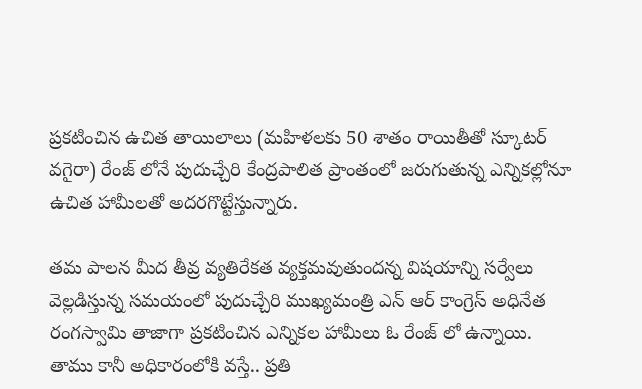ప్రకటించిన ఉచిత తాయిలాలు (మహిళలకు 50 శాతం రాయితీతో స్కూటర్ వగైరా) రేంజ్ లోనే పుదుచ్చేరి కేంద్రపాలిత ప్రాంతంలో జరుగుతున్న ఎన్నికల్లోనూ ఉచిత హామీలతో అదరగొట్టేస్తున్నారు.

తమ పాలన మీద తీవ్ర వ్యతిరేకత వ్యక్తమవుతుందన్న విషయాన్ని సర్వేలు వెల్లడిస్తున్న సమయంలో పుదుచ్చేరి ముఖ్యమంత్రి ఎన్ ఆర్ కాంగ్రెస్ అధినేత రంగస్వామి తాజాగా ప్రకటించిన ఎన్నికల హామీలు ఓ రేంజ్ లో ఉన్నాయి. తాము కానీ అధికారంలోకి వస్తే.. ప్రతి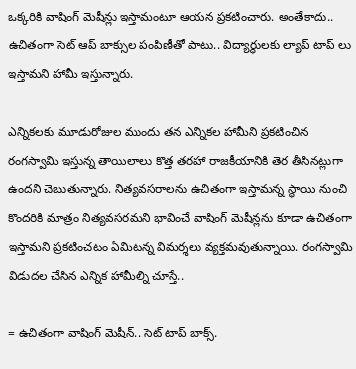ఒక్కరికి వాషింగ్ మెషీన్లు ఇస్తామంటూ ఆయన ప్రకటించారు. అంతేకాదు.. ఉచితంగా సెట్ ఆప్ బాక్సుల పంపిణీతో పాటు.. విద్యార్థులకు ల్యాప్ టాప్ లు ఇస్తామని హామీ ఇస్తున్నారు.

ఎన్నికలకు మూడురోజుల ముందు తన ఎన్నికల హామీని ప్రకటించిన రంగస్వామి ఇస్తున్న తాయిలాలు కొత్త తరహా రాజకీయానికి తెర తీసినట్లుగా ఉందని చెబుతున్నారు. నిత్యవసరాలను ఉచితంగా ఇస్తామన్న స్థాయి నుంచి కొందరికి మాత్రం నిత్యవసరమని భావించే వాషింగ్ మెషీన్లను కూడా ఉచితంగా ఇస్తామని ప్రకటించటం ఏమిటన్న విమర్శలు వ్యక్తమవుతున్నాయి. రంగస్వామి విడుదల చేసిన ఎన్నిక హామీల్ని చూస్తే..

= ఉచితంగా వాషింగ్ మెషీన్.. సెట్ టాప్ బాక్స్.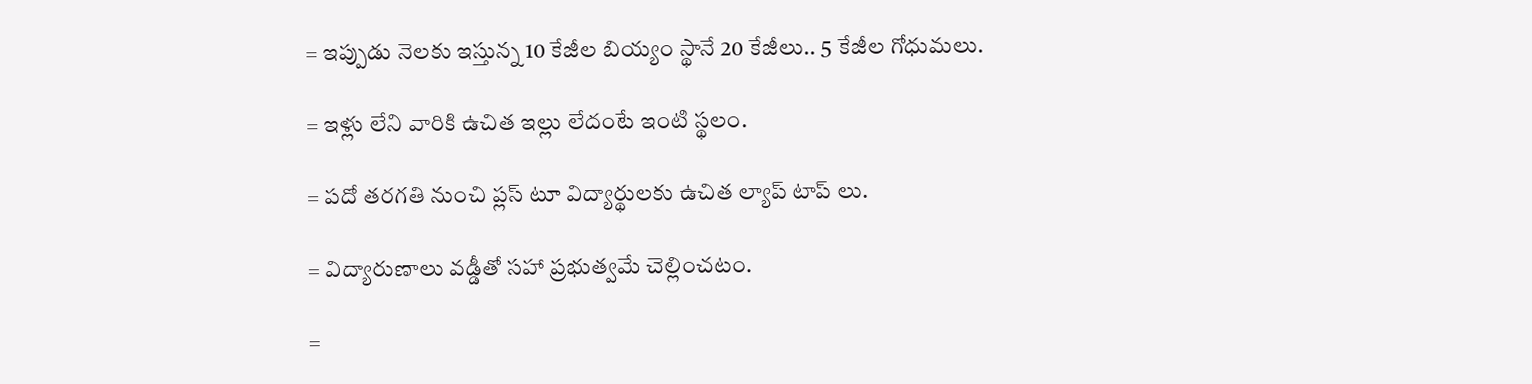= ఇప్పుడు నెలకు ఇస్తున్న 10 కేజీల బియ్యం స్థానే 20 కేజీలు.. 5 కేజీల గోధుమలు.

= ఇళ్లు లేని వారికి ఉచిత ఇల్లు లేదంటే ఇంటి స్థలం.

= పదో తరగతి నుంచి ప్లస్ టూ విద్యార్థులకు ఉచిత ల్యాప్ టాప్ లు.

= విద్యారుణాలు వడ్డీతో సహా ప్రభుత్వమే చెల్లించటం.

=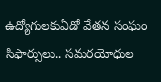ఉద్యోగులకుఏడో వేతన సంఘం సిఫార్సులు.. సమరయోధుల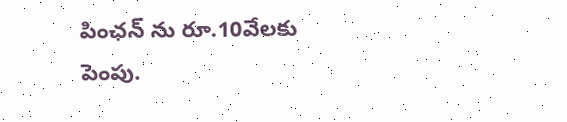పింఛన్ ను రూ.10వేలకు పెంపు.